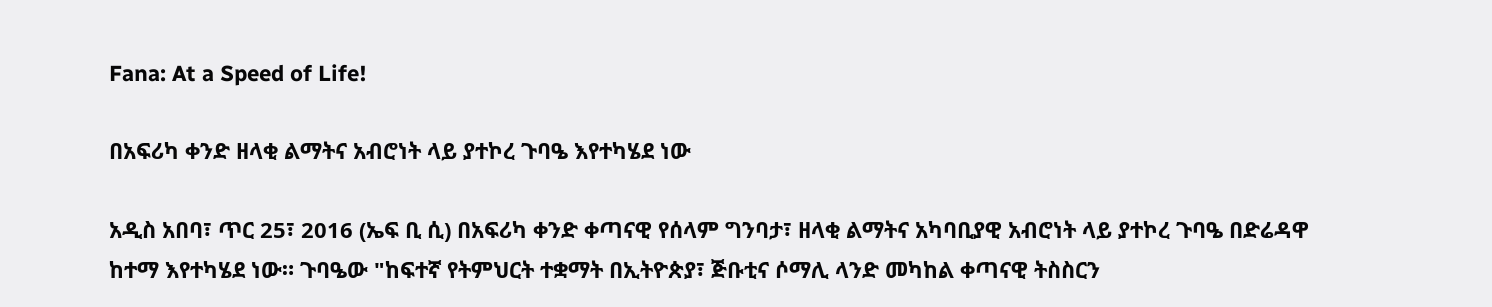Fana: At a Speed of Life!

በአፍሪካ ቀንድ ዘላቂ ልማትና አብሮነት ላይ ያተኮረ ጉባዔ እየተካሄደ ነው

አዲስ አበባ፣ ጥር 25፣ 2016 (ኤፍ ቢ ሲ) በአፍሪካ ቀንድ ቀጣናዊ የሰላም ግንባታ፣ ዘላቂ ልማትና አካባቢያዊ አብሮነት ላይ ያተኮረ ጉባዔ በድሬዳዋ ከተማ እየተካሄደ ነው። ጉባዔው "ከፍተኛ የትምህርት ተቋማት በኢትዮጵያ፣ ጅቡቲና ሶማሊ ላንድ መካከል ቀጣናዊ ትስስርን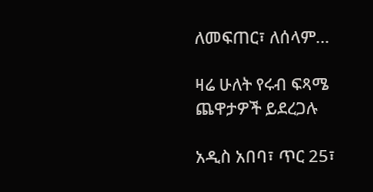ለመፍጠር፣ ለሰላም…

ዛሬ ሁለት የሩብ ፍጻሜ ጨዋታዎች ይደረጋሉ

አዲስ አበባ፣ ጥር 25፣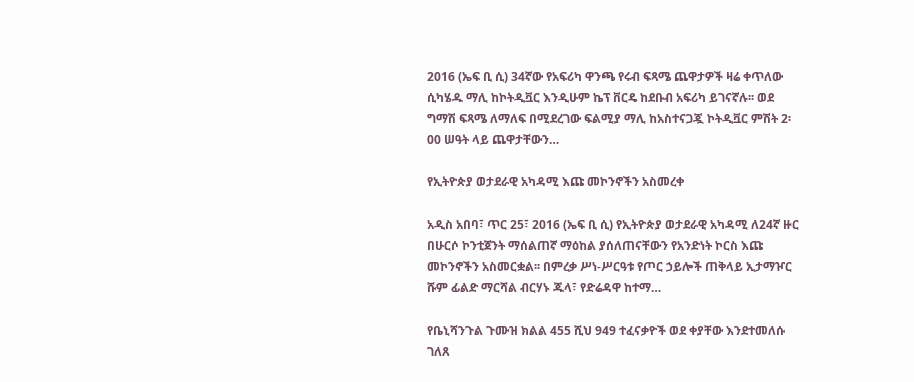2016 (ኤፍ ቢ ሲ) 34ኛው የአፍሪካ ዋንጫ የሩብ ፍጻሜ ጨዋታዎች ዛሬ ቀጥለው ሲካሄዱ ማሊ ከኮትዲቯር እንዲሁም ኬፕ ቨርዴ ከደቡብ አፍሪካ ይገናኛሉ፡፡ ወደ ግማሽ ፍጻሜ ለማለፍ በሚደረገው ፍልሚያ ማሊ ከአስተናጋጇ ኮትዲቯር ምሽት 2፡00 ሠዓት ላይ ጨዋታቸውን…

የኢትዮጵያ ወታደራዊ አካዳሚ እጩ መኮንኖችን አስመረቀ

አዲስ አበባ፣ ጥር 25፣ 2016 (ኤፍ ቢ ሲ) የኢትዮጵያ ወታደራዊ አካዳሚ ለ24ኛ ዙር በሁርሶ ኮንቲጀንት ማሰልጠኛ ማዕከል ያሰለጠናቸውን የአንድነት ኮርስ እጩ መኮንኖችን አስመርቋል፡፡ በምረቃ ሥነ-ሥርዓቱ የጦር ኃይሎች ጠቅላይ ኢታማዦር ሹም ፊልድ ማርሻል ብርሃኑ ጁላ፣ የድሬዳዋ ከተማ…

የቤኒሻንጉል ጉሙዝ ክልል 455 ሺህ 949 ተፈናቃዮች ወደ ቀያቸው እንደተመለሱ ገለጸ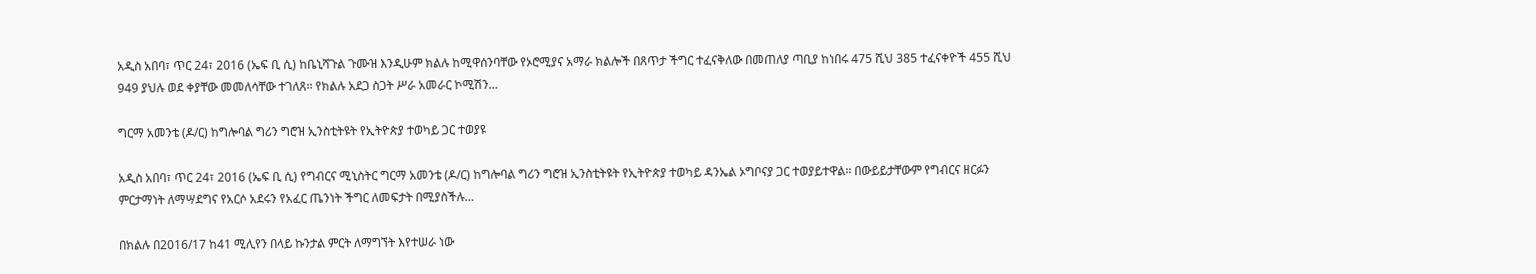አዲስ አበባ፣ ጥር 24፣ 2016 (ኤፍ ቢ ሲ) ከቤኒሻጉል ጉሙዝ እንዲሁም ክልሉ ከሚዋሰንባቸው የኦሮሚያና አማራ ክልሎች በጸጥታ ችግር ተፈናቅለው በመጠለያ ጣቢያ ከነበሩ 475 ሺህ 385 ተፈናቀዮች 455 ሺህ 949 ያህሉ ወደ ቀያቸው መመለሳቸው ተገለጸ፡፡ የክልሉ አደጋ ስጋት ሥራ አመራር ኮሚሽን…

ግርማ አመንቴ (ዶ/ር) ከግሎባል ግሪን ግሮዝ ኢንስቲትዩት የኢትዮጵያ ተወካይ ጋር ተወያዩ

አዲስ አበባ፣ ጥር 24፣ 2016 (ኤፍ ቢ ሲ) የግብርና ሚኒስትር ግርማ አመንቴ (ዶ/ር) ከግሎባል ግሪን ግሮዝ ኢንስቲትዩት የኢትዮጵያ ተወካይ ዳንኤል ኦግቦናያ ጋር ተወያይተዋል፡፡ በውይይታቸውም የግብርና ዘርፉን ምርታማነት ለማሣደግና የአርሶ አደሩን የአፈር ጤንነት ችግር ለመፍታት በሚያስችሉ…

በክልሉ በ2016/17 ከ41 ሚሊየን በላይ ኩንታል ምርት ለማግኘት እየተሠራ ነው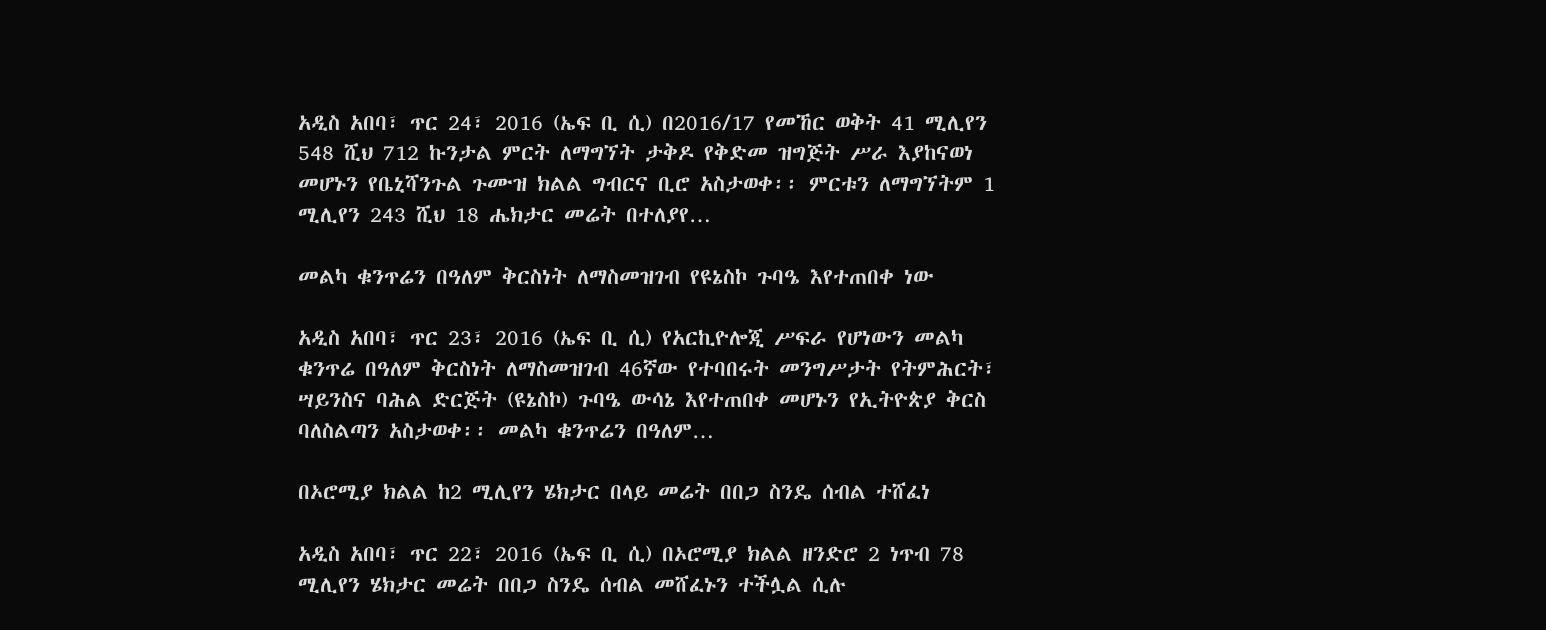አዲስ አበባ፣ ጥር 24፣ 2016 (ኤፍ ቢ ሲ) በ2016/17 የመኸር ወቅት 41 ሚሊየን 548 ሺህ 712 ኩንታል ምርት ለማግኘት ታቅዶ የቅድመ ዝግጅት ሥራ እያከናወነ መሆኑን የቤኒሻንጉል ጉሙዝ ክልል ግብርና ቢሮ አስታወቀ፡፡ ምርቱን ለማግኘትም 1 ሚሊየን 243 ሺህ 18 ሔክታር መሬት በተለያየ…

መልካ ቁንጥሬን በዓለም ቅርስነት ለማስመዝገብ የዩኔስኮ ጉባዔ እየተጠበቀ ነው

አዲስ አበባ፣ ጥር 23፣ 2016 (ኤፍ ቢ ሲ) የአርኪዮሎጂ ሥፍራ የሆነውን መልካ ቁንጥሬ በዓለም ቅርስነት ለማስመዝገብ 46ኛው የተባበሩት መንግሥታት የትምሕርት፣ ሣይንስና ባሕል ድርጅት (ዩኔስኮ) ጉባዔ ውሳኔ እየተጠበቀ መሆኑን የኢትዮጵያ ቅርስ ባለስልጣን አስታወቀ፡፡ መልካ ቁንጥሬን በዓለም…

በኦሮሚያ ክልል ከ2 ሚሊየን ሄክታር በላይ መሬት በበጋ ስንዴ ሰብል ተሸፈነ

አዲስ አበባ፣ ጥር 22፣ 2016 (ኤፍ ቢ ሲ) በኦሮሚያ ክልል ዘንድሮ 2 ነጥብ 78 ሚሊየን ሄክታር መሬት በበጋ ስንዴ ሰብል መሸፈኑን ተችሏል ሲሉ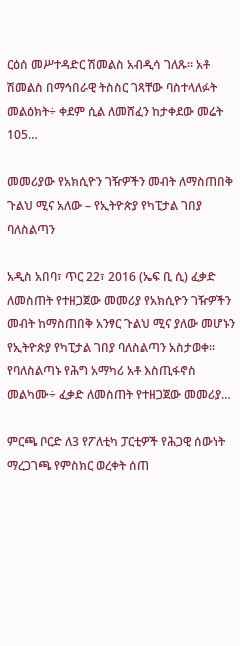ርዕሰ መሥተዳድር ሽመልስ አብዲሳ ገለጹ፡፡ አቶ ሽመልስ በማኅበራዊ ትስስር ገጻቸው ባስተላለፉት መልዕክት÷ ቀደም ሲል ለመሸፈን ከታቀደው መሬት 105…

መመሪያው የአክሲዮን ገዥዎችን መብት ለማስጠበቅ ጉልህ ሚና አለው – የኢትዮጵያ የካፒታል ገበያ ባለስልጣን

አዲስ አበባ፣ ጥር 22፣ 2016 (ኤፍ ቢ ሲ) ፈቃድ ለመስጠት የተዘጋጀው መመሪያ የአክሲዮን ገዥዎችን መብት ከማስጠበቅ አንፃር ጉልህ ሚና ያለው መሆኑን የኢትዮጵያ የካፒታል ገበያ ባለስልጣን አስታወቀ፡፡ የባለስልጣኑ የሕግ አማካሪ አቶ እስጢፋኖስ መልካሙ÷ ፈቃድ ለመስጠት የተዘጋጀው መመሪያ…

ምርጫ ቦርድ ለ3 የፖለቲካ ፓርቲዎች የሕጋዊ ሰውነት ማረጋገጫ የምስክር ወረቀት ሰጠ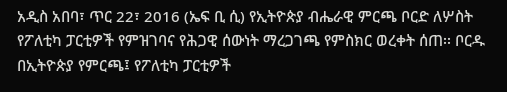አዲስ አበባ፣ ጥር 22፣ 2016 (ኤፍ ቢ ሲ) የኢትዮጵያ ብሔራዊ ምርጫ ቦርድ ለሦስት የፖለቲካ ፓርቲዎች የምዝገባና የሕጋዊ ሰውነት ማረጋገጫ የምስክር ወረቀት ሰጠ፡፡ ቦርዱ በኢትዮጵያ የምርጫ፤ የፖለቲካ ፓርቲዎች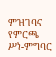ምዝገባና የምርጫ ሥነ-ምግባር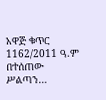አዋጅ ቁጥር 1162/2011 ዓ.ም በተሰጠው ሥልጣን…